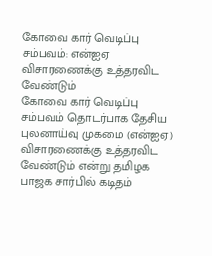கோவை கார் வெடிப்பு சம்பவம்: என்ஐஏ விசாரணைக்கு உத்தரவிட வேண்டும்
கோவை கார் வெடிப்பு சம்பவம் தொடர்பாக தேசிய புலனாய்வு முகமை (என்ஐஏ) விசாரணைக்கு உத்தரவிட வேண்டும் என்று தமிழக பாஜக சார்பில் கடிதம்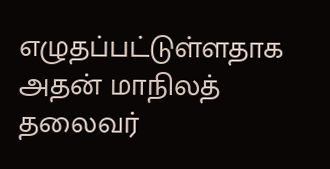எழுதப்பட்டுள்ளதாக அதன் மாநிலத் தலைவர்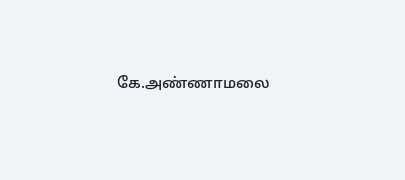கே.அண்ணாமலை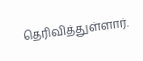தெரிவித்துள்ளார்.